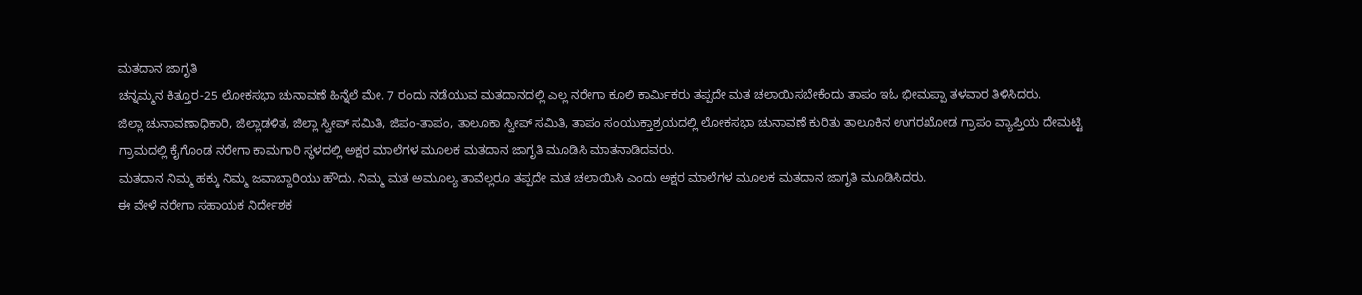ಮತದಾನ ಜಾಗೃತಿ
ಚನ್ನಮ್ಮನ ಕಿತ್ತೂರ-25 ಲೋಕಸಭಾ ಚುನಾವಣೆ ಹಿನ್ನೆಲೆ ಮೇ. 7 ರಂದು ನಡೆಯುವ ಮತದಾನದಲ್ಲಿ ಎಲ್ಲ ನರೇಗಾ ಕೂಲಿ ಕಾರ್ಮಿಕರು ತಪ್ಪದೇ ಮತ ಚಲಾಯಿಸಬೇಕೆಂದು ತಾಪಂ ಇಓ ಭೀಮಪ್ಪಾ ತಳವಾರ ತಿಳಿಸಿದರು.
ಜಿಲ್ಲಾ ಚುನಾವಣಾಧಿಕಾರಿ, ಜಿಲ್ಲಾಡಳಿತ, ಜಿಲ್ಲಾ ಸ್ವೀಪ್ ಸಮಿತಿ, ಜಿಪಂ-ತಾಪಂ, ತಾಲೂಕಾ ಸ್ವೀಪ್ ಸಮಿತಿ, ತಾಪಂ ಸಂಯುಕ್ತಾಶ್ರಯದಲ್ಲಿ ಲೋಕಸಭಾ ಚುನಾವಣೆ ಕುರಿತು ತಾಲೂಕಿನ ಉಗರಖೋಡ ಗ್ರಾಪಂ ವ್ಯಾಪ್ತಿಯ ದೇಮಟ್ಟಿ ಗ್ರಾಮದಲ್ಲಿ ಕೈಗೊಂಡ ನರೇಗಾ ಕಾಮಗಾರಿ ಸ್ಥಳದಲ್ಲಿ ಅಕ್ಷರ ಮಾಲೆಗಳ ಮೂಲಕ ಮತದಾನ ಜಾಗೃತಿ ಮೂಡಿಸಿ ಮಾತನಾಡಿದವರು.
ಮತದಾನ ನಿಮ್ಮ ಹಕ್ಕು ನಿಮ್ಮ ಜವಾಬ್ದಾರಿಯು ಹೌದು. ನಿಮ್ಮ ಮತ ಅಮೂಲ್ಯ ತಾವೆಲ್ಲರೂ ತಪ್ಪದೇ ಮತ ಚಲಾಯಿಸಿ ಎಂದು ಅಕ್ಷರ ಮಾಲೆಗಳ ಮೂಲಕ ಮತದಾನ ಜಾಗೃತಿ ಮೂಡಿಸಿದರು.
ಈ ವೇಳೆ ನರೇಗಾ ಸಹಾಯಕ ನಿರ್ದೇಶಕ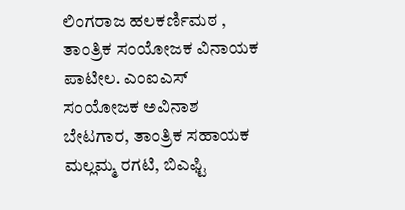ಲಿಂಗರಾಜ ಹಲಕರ್ಣಿಮಠ , ತಾಂತ್ರಿಕ ಸಂಯೋಜಕ ವಿನಾಯಕ ಪಾಟೀಲ. ಎಂಐಎಸ್ ಸಂಯೋಜಕ ಅವಿನಾಶ ಬೇಟಗಾರ, ತಾಂತ್ರಿಕ ಸಹಾಯಕ ಮಲ್ಲಮ್ಮ ರಗಟಿ, ಬಿಎಫ್ಟಿ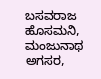ಬಸವರಾಜ ಹೊಸಮನಿ, ಮಂಜುನಾಥ ಅಗಸರ,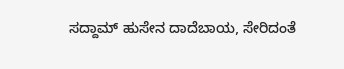ಸದ್ದಾಮ್ ಹುಸೇನ ದಾದೆಬಾಯ, ಸೇರಿದಂತೆ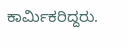ಕಾರ್ಮಿಕರಿದ್ದರು.